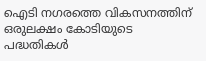ഐടി നഗരത്തെ വികസനത്തിന് ഒരുലക്ഷം കോടിയുടെ പദ്ധതികൾ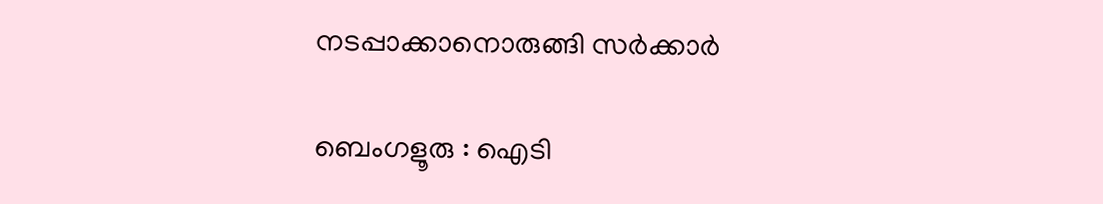നടപ്പാക്കാനൊരുങ്ങി സർക്കാർ

ബെംഗളൂരു : ഐടി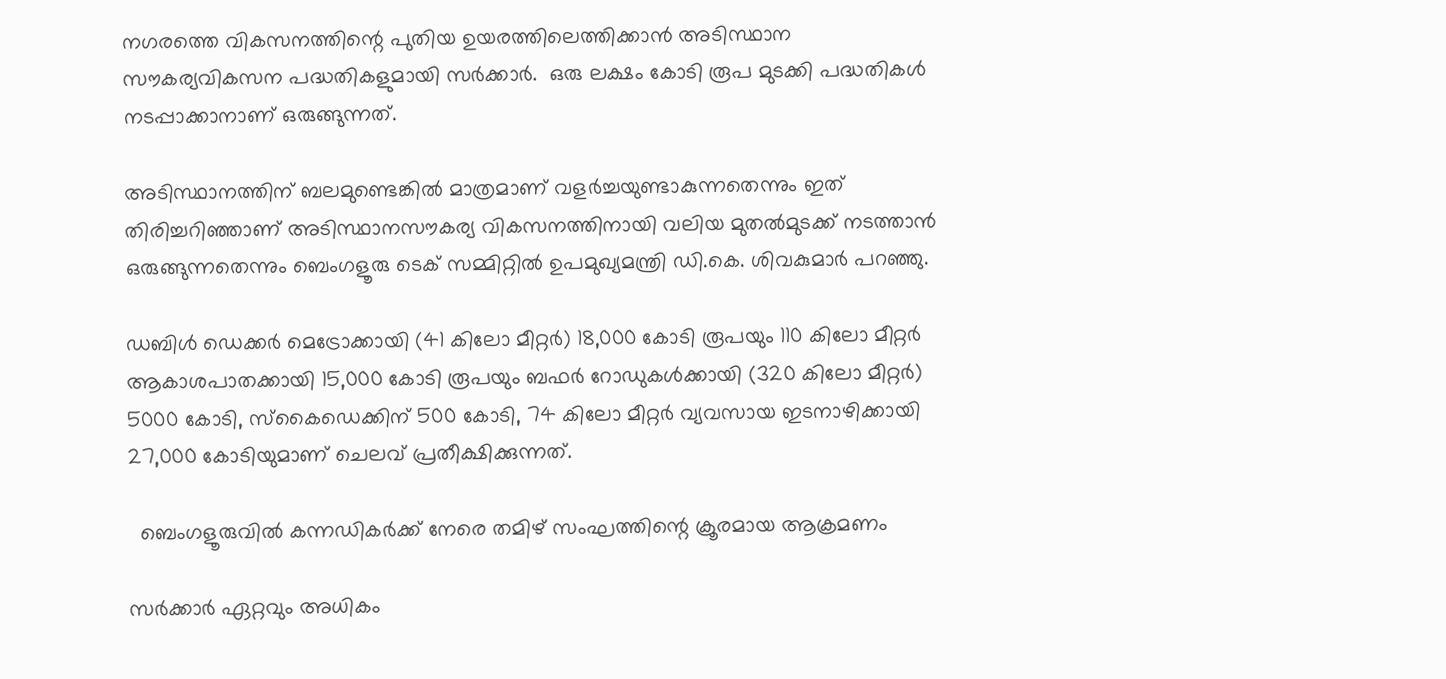നഗരത്തെ വികസനത്തിന്റെ പുതിയ ഉയരത്തിലെത്തിക്കാൻ അടിസ്ഥാന സൗകര്യവികസന പദ്ധതികളുമായി സർക്കാർ.  ഒരു ലക്ഷം കോടി രൂപ മുടക്കി പദ്ധതികൾ നടപ്പാക്കാനാണ് ഒരുങ്ങുന്നത്.

അടിസ്ഥാനത്തിന് ബലമുണ്ടെങ്കിൽ മാത്രമാണ് വളർച്ചയുണ്ടാകുന്നതെന്നും ഇത് തിരിച്ചറിഞ്ഞാണ് അടിസ്ഥാനസൗകര്യ വികസനത്തിനായി വലിയ മുതൽമുടക്ക് നടത്താൻ ഒരുങ്ങുന്നതെന്നും ബെംഗളൂരു ടെക് സമ്മിറ്റിൽ ഉപമുഖ്യമന്ത്രി ഡി.കെ. ശിവകുമാർ പറഞ്ഞു.

ഡബിൾ ഡെക്കർ മെട്രോക്കായി (41 കിലോ മീറ്റർ) 18,000 കോടി രൂപയും 110 കിലോ മീറ്റർ ആകാശപാതക്കായി 15,000 കോടി രൂപയും ബഫർ റോഡുകൾക്കായി (320 കിലോ മീറ്റർ) 5000 കോടി, സ്കൈഡെക്കിന് 500 കോടി, 74 കിലോ മീറ്റർ വ്യവസായ ഇടനാഴിക്കായി 27,000 കോടിയുമാണ് ചെലവ് പ്രതീക്ഷിക്കുന്നത്.

  ബെംഗളൂരുവിൽ കന്നഡികർക്ക് നേരെ തമിഴ് സംഘത്തിന്റെ ക്രൂരമായ ആക്രമണം

സർക്കാർ ഏറ്റവും അധികം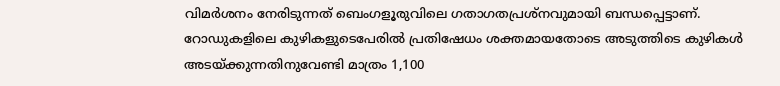വിമർശനം നേരിടുന്നത് ബെംഗളൂരുവിലെ ഗതാഗതപ്രശ്നവുമായി ബന്ധപ്പെട്ടാണ്. റോഡുകളിലെ കുഴികളുടെപേരിൽ പ്രതിഷേധം ശക്തമായതോടെ അടുത്തിടെ കുഴികൾ അടയ്ക്കുന്നതിനുവേണ്ടി മാത്രം 1,100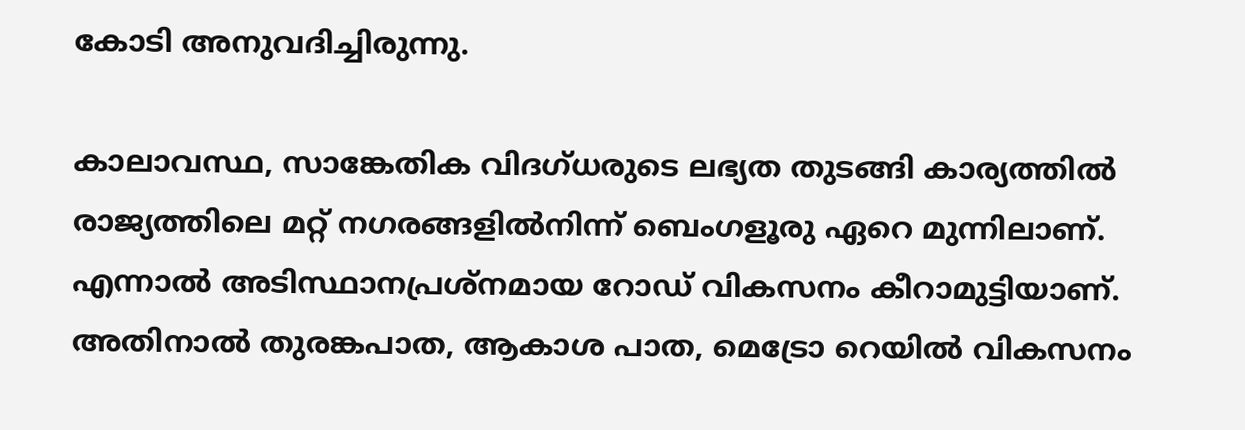കോടി അനുവദിച്ചിരുന്നു.

കാലാവസ്ഥ, സാങ്കേതിക വിദഗ്ധരുടെ ലഭ്യത തുടങ്ങി കാര്യത്തിൽ രാജ്യത്തിലെ മറ്റ് നഗരങ്ങളിൽനിന്ന് ബെംഗളൂരു ഏറെ മുന്നിലാണ്. എന്നാൽ അടിസ്ഥാനപ്രശ്നമായ റോഡ് വികസനം കീറാമുട്ടിയാണ്. അതിനാൽ തുരങ്കപാത, ആകാശ പാത, മെട്രോ റെയിൽ വികസനം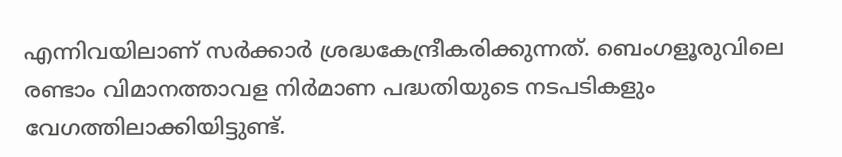എന്നിവയിലാണ് സർക്കാർ ശ്രദ്ധകേന്ദ്രീകരിക്കുന്നത്. ബെംഗളൂരുവിലെ രണ്ടാം വിമാനത്താവള നിർമാണ പദ്ധതിയുടെ നടപടികളും വേഗത്തിലാക്കിയിട്ടുണ്ട്.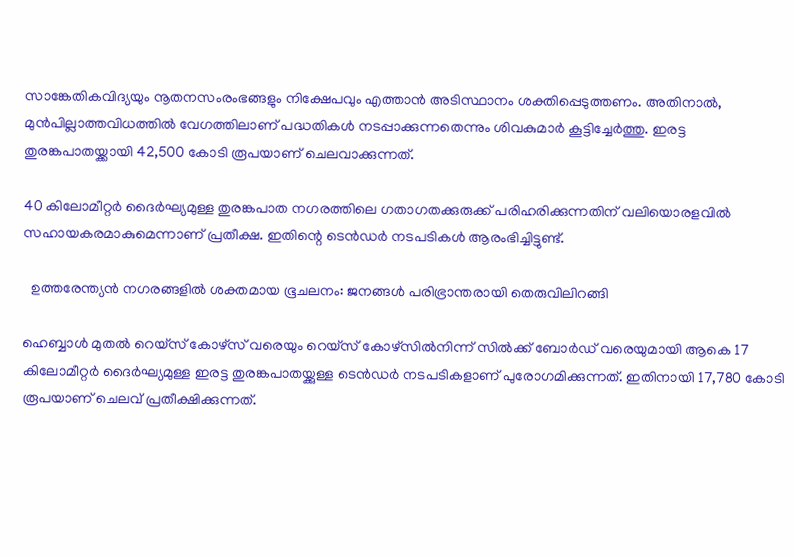സാങ്കേതികവിദ്യയും നൂതനസംരംഭങ്ങളും നിക്ഷേപവും എത്താൻ അടിസ്ഥാനം ശക്തിപ്പെടുത്തണം. അതിനാൽ, മുൻപില്ലാത്തവിധത്തിൽ വേഗത്തിലാണ് പദ്ധതികൾ നടപ്പാക്കുന്നതെന്നും ശിവകുമാർ കൂട്ടിച്ചേർത്തു. ഇരട്ട തുരങ്കപാതയ്ക്കായി 42,500 കോടി രൂപയാണ് ചെലവാക്കുന്നത്.

40 കിലോമീറ്റർ ദൈർഘ്യമുള്ള തുരങ്കപാത നഗരത്തിലെ ഗതാഗതക്കുരുക്ക് പരിഹരിക്കുന്നതിന് വലിയൊരളവിൽ സഹായകരമാകുമെന്നാണ് പ്രതീക്ഷ. ഇതിന്റെ ടെൻഡർ നടപടികൾ ആരംഭിച്ചിട്ടുണ്ട്.

  ഉത്തരേന്ത്യൻ നഗരങ്ങളിൽ ശക്തമായ ഭൂചലനം: ജനങ്ങൾ പരിഭ്രാന്തരായി തെരുവിലിറങ്ങി

ഹെബ്ബാൾ മുതൽ റെയ്‌സ് കോഴ്‌സ് വരെയും റെയ്‌സ് കോഴ്‌സിൽനിന്ന് സിൽക്ക് ബോർഡ് വരെയുമായി ആകെ 17 കിലോമീറ്റർ ദൈർഘ്യമുള്ള ഇരട്ട തുരങ്കപാതയ്ക്കുള്ള ടെൻഡർ നടപടികളാണ് പുരോഗമിക്കുന്നത്. ഇതിനായി 17,780 കോടി രൂപയാണ് ചെലവ് പ്രതീക്ഷിക്കുന്നത്.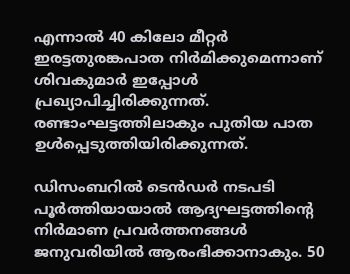എന്നാൽ 40 കിലോ മീറ്റർ ഇരട്ടതുരങ്കപാത നിർമിക്കുമെന്നാണ് ശിവകുമാർ ഇപ്പോൾ പ്രഖ്യാപിച്ചിരിക്കുന്നത്. രണ്ടാംഘട്ടത്തിലാകും പുതിയ പാത ഉൾപ്പെടുത്തിയിരിക്കുന്നത്.

ഡിസംബറിൽ ടെൻഡർ നടപടി പൂർത്തിയായാൽ ആദ്യഘട്ടത്തിന്റെ നിർമാണ പ്രവർത്തനങ്ങൾ ജനുവരിയിൽ ആരംഭിക്കാനാകും. 50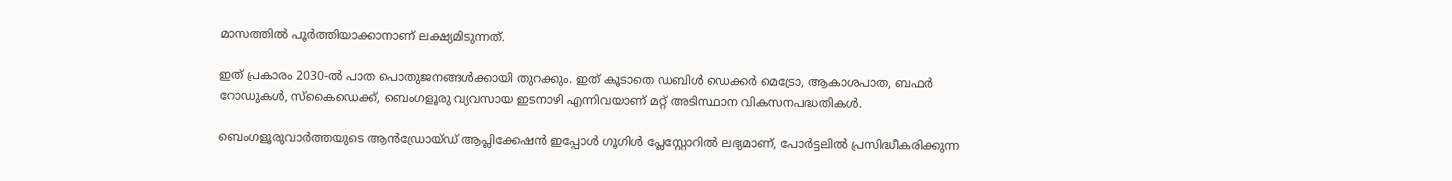മാസത്തിൽ പൂർത്തിയാക്കാനാണ് ലക്ഷ്യമിടുന്നത്.

ഇത് പ്രകാരം 2030-ൽ പാത പൊതുജനങ്ങൾക്കായി തുറക്കും. ഇത് കൂടാതെ ഡബിൾ ഡെക്കർ മെട്രോ, ആകാശപാത, ബഫർ റോഡുകൾ, സ്കൈഡെക്ക്, ബെംഗളൂരു വ്യവസായ ഇടനാഴി എന്നിവയാണ് മറ്റ് അടിസ്ഥാന വികസനപദ്ധതികൾ.

ബെംഗളൂരുവാർത്തയുടെ ആൻഡ്രോയ്ഡ് ആപ്ലിക്കേഷൻ ഇപ്പോൾ ഗൂഗിൾ പ്ലേസ്റ്റോറിൽ ലഭ്യമാണ്, പോർട്ടലിൽ പ്രസിദ്ധീകരിക്കുന്ന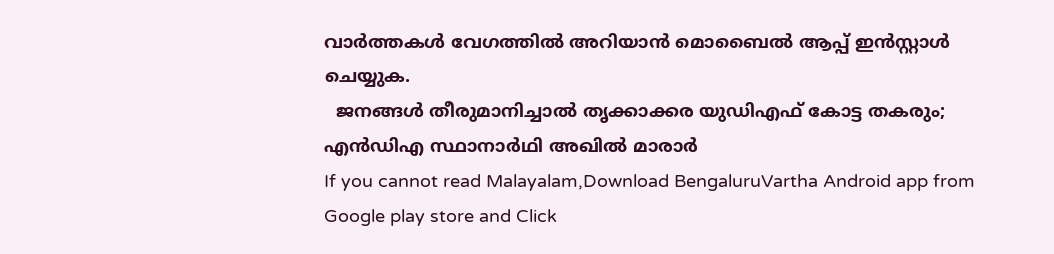വാർത്തകൾ വേഗത്തിൽ അറിയാൻ മൊബൈൽ ആപ്പ് ഇൻസ്റ്റാൾ ചെയ്യുക.
  ജനങ്ങള്‍ തീരുമാനിച്ചാല്‍ തൃക്കാക്കര യുഡിഎഫ് കോട്ട തകരും; എന്‍ഡിഎ സ്ഥാനാര്‍ഥി അഖില്‍ മാരാര്‍
If you cannot read Malayalam,Download BengaluruVartha Android app from Google play store and Click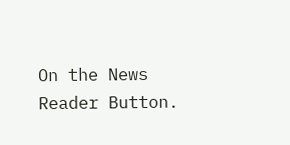On the News Reader Button.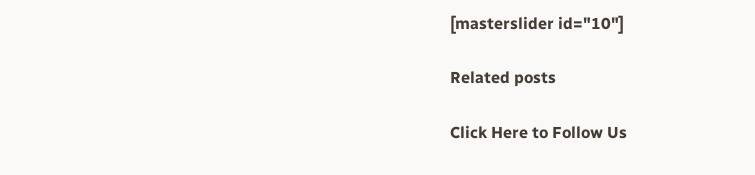[masterslider id="10"]

Related posts

Click Here to Follow Us